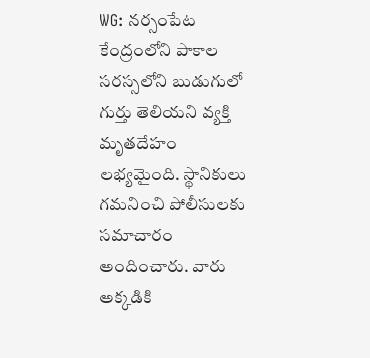WG: నర్సంపేట కేంద్రంలోని పాకాల సరస్సలోని బుడుగులో గుర్తు తెలియని వ్యక్తి మృతదేహం లభ్యమైంది. స్థానికులు గమనించి పోలీసులకు సమాచారం అందించారు. వారు అక్కడికి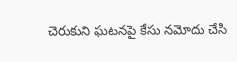చెరుకుని ఘటనపై కేసు నమోదు చేసి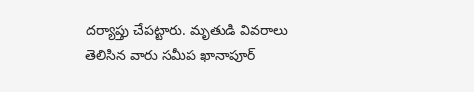దర్యాప్తు చేపట్టారు. మృతుడి వివరాలు తెలిసిన వారు సమీప ఖానాపూర్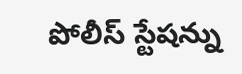పోలీస్ స్టేషన్ను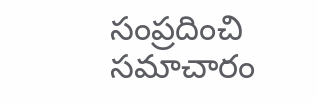సంప్రదించి సమాచారం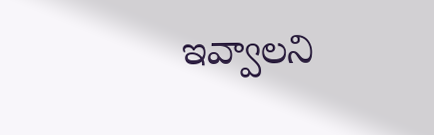ఇవ్వాలని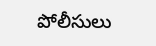పోలీసులు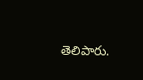తెలిపారు.